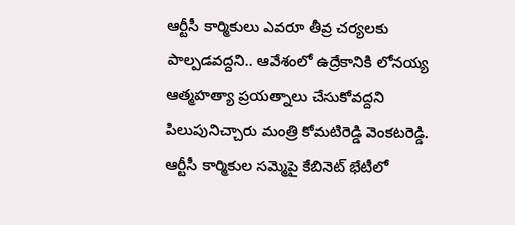ఆర్టీసీ కార్మికులు ఎవరూ తీవ్ర చర్యలకు పాల్పడవద్దని.. ఆవేశంలో ఉద్రేకానికి లోనయ్య ఆత్మహత్యా ప్రయత్నాలు చేసుకోవద్దని పిలుపునిచ్చారు మంత్రి కోమటిరెడ్డి వెంకటరెడ్డి. ఆర్టీసీ కార్మికుల సమ్మెపై కేబినెట్ భేటీలో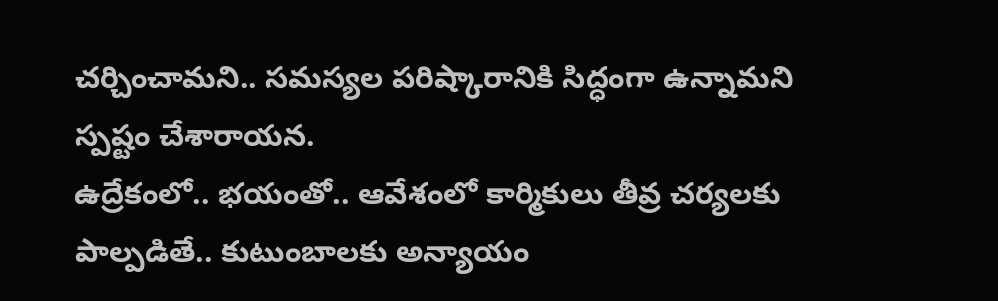చర్చించామని.. సమస్యల పరిష్కారానికి సిద్ధంగా ఉన్నామని స్పష్టం చేశారాయన.
ఉద్రేకంలో.. భయంతో.. ఆవేశంలో కార్మికులు తీవ్ర చర్యలకు పాల్పడితే.. కుటుంబాలకు అన్యాయం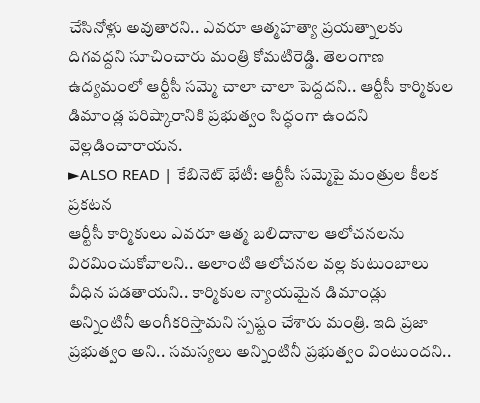చేసినోళ్లు అవుతారని.. ఎవరూ ఆత్మహత్యా ప్రయత్నాలకు దిగవద్దని సూచించారు మంత్రి కోమటిరెడ్డి. తెలంగాణ ఉద్యమంలో ఆర్టీసీ సమ్మె చాలా చాలా పెద్దదని.. ఆర్టీసీ కార్మికుల డిమాండ్ల పరిష్కారానికి ప్రభుత్వం సిద్ధంగా ఉందని వెల్లడించారాయన.
►ALSO READ | కేబినెట్ భేటీ: ఆర్టీసీ సమ్మెపై మంత్రుల కీలక ప్రకటన
ఆర్టీసీ కార్మికులు ఎవరూ ఆత్మ బలిదానాల ఆలోచనలను విరమించుకోవాలని.. అలాంటి ఆలోచనల వల్ల కుటుంబాలు వీధిన పడతాయని.. కార్మికుల న్యాయమైన డిమాండ్లు అన్నింటినీ అంగీకరిస్తామని స్పష్టం చేశారు మంత్రి. ఇది ప్రజా ప్రభుత్వం అని.. సమస్యలు అన్నింటినీ ప్రభుత్వం వింటుందని..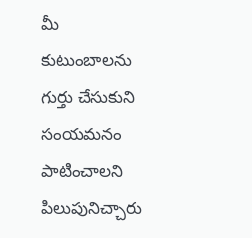మీ కుటుంబాలను గుర్తు చేసుకుని సంయమనం పాటించాలని పిలుపునిచ్చారు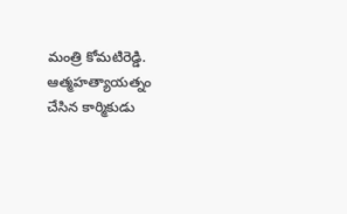మంత్రి కోమటిరెడ్డి.
ఆత్మహత్యాయత్నం చేసిన కార్మికుడు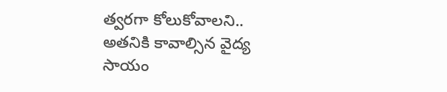త్వరగా కోలుకోవాలని.. అతనికి కావాల్సిన వైద్య సాయం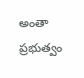అంతా ప్రభుత్వం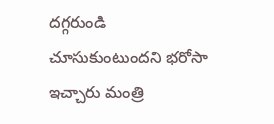దగ్గరుండి చూసుకుంటుందని భరోసా ఇచ్చారు మంత్రి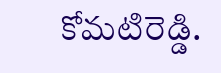కోమటిరెడ్డి.